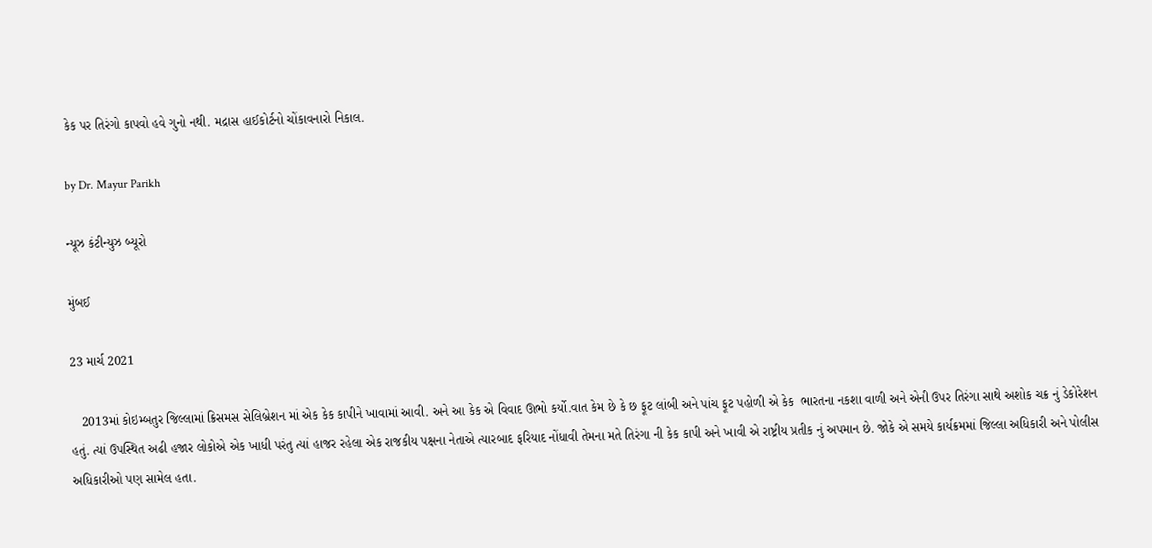કેક પર તિરંગો કાપવો હવે ગુનો નથી. મદ્રાસ હાઈકોર્ટનો ચોંકાવનારો નિકાલ.

by Dr. Mayur Parikh

ન્યૂઝ કંટીન્યુઝ બ્યૂરો

મુંબઈ

23 માર્ચ 2021

   2013માં કોઇમ્બતુર જિલ્લામાં ક્રિસમસ સેલિબ્રેશન માં એક કેક કાપીને ખાવામાં આવી. અને આ કેક એ વિવાદ ઊભો કર્યો.વાત કેમ છે કે છ ફૂટ લાંબી અને પાંચ ફૂટ પહોળી એ કેક  ભારતના નકશા વાળી અને એની ઉપર તિરંગા સાથે અશોક ચક્ર નું ડેકોરેશન હતું. ત્યાં ઉપસ્થિત અઢી હજાર લોકોએ એક ખાધી પરંતુ ત્યાં હાજર રહેલા એક રાજકીય પક્ષના નેતાએ ત્યારબાદ ફરિયાદ નોંધાવી તેમના મતે તિરંગા ની કેક કાપી અને ખાવી એ રાષ્ટ્રીય પ્રતીક નું અપમાન છે. જોકે એ સમયે કાર્યક્રમમાં જિલ્લા અધિકારી અને પોલીસ અધિકારીઓ પણ સામેલ હતા.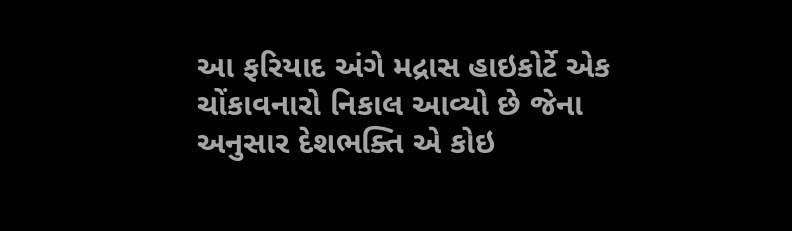આ ફરિયાદ અંગે મદ્રાસ હાઇકોર્ટે એક ચોંકાવનારો નિકાલ આવ્યો છે જેના અનુસાર દેશભક્તિ એ કોઇ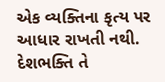એક વ્યક્તિના કૃત્ય પર આધાર રાખતી નથી. દેશભક્તિ તે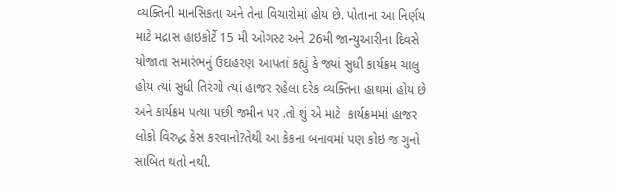વ્યક્તિની માનસિકતા અને તેના વિચારોમાં હોય છે. પોતાના આ નિર્ણય માટે મદ્રાસ હાઇકોર્ટે 15 મી ઓગસ્ટ અને 26મી જાન્યુઆરીના દિવસે યોજાતા સમારંભનું ઉદાહરણ આપતાં કહ્યું કે જ્યાં સુધી કાર્યક્રમ ચાલુ હોય ત્યાં સુધી તિરંગો ત્યાં હાજર રહેલા દરેક વ્યક્તિના હાથમાં હોય છે અને કાર્યક્રમ પત્યા પછી જમીન પર .તો શું એ માટે  કાર્યક્રમમાં હાજર લોકો વિરુદ્ધ કેસ કરવાનો?તેથી આ કેકના બનાવમાં પણ કોઇ જ ગુનો સાબિત થતો નથી.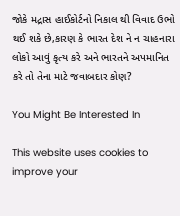જોકે મદ્રાસ હાઈકોર્ટનો નિકાલ થી વિવાદ ઉભો થઈ શકે છે,કારણ કે ભારત દેશ ને ન ચાહનારા લોકો આવું કૃત્ય કરે અને ભારતને અપમાનિત કરે તો તેના માટે જવાબદાર કોણ?

You Might Be Interested In

This website uses cookies to improve your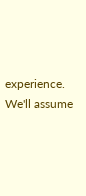experience. We'll assume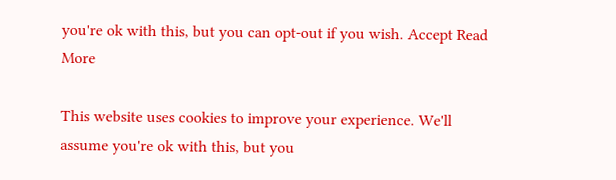you're ok with this, but you can opt-out if you wish. Accept Read More

This website uses cookies to improve your experience. We'll assume you're ok with this, but you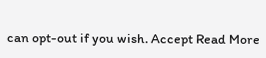can opt-out if you wish. Accept Read More